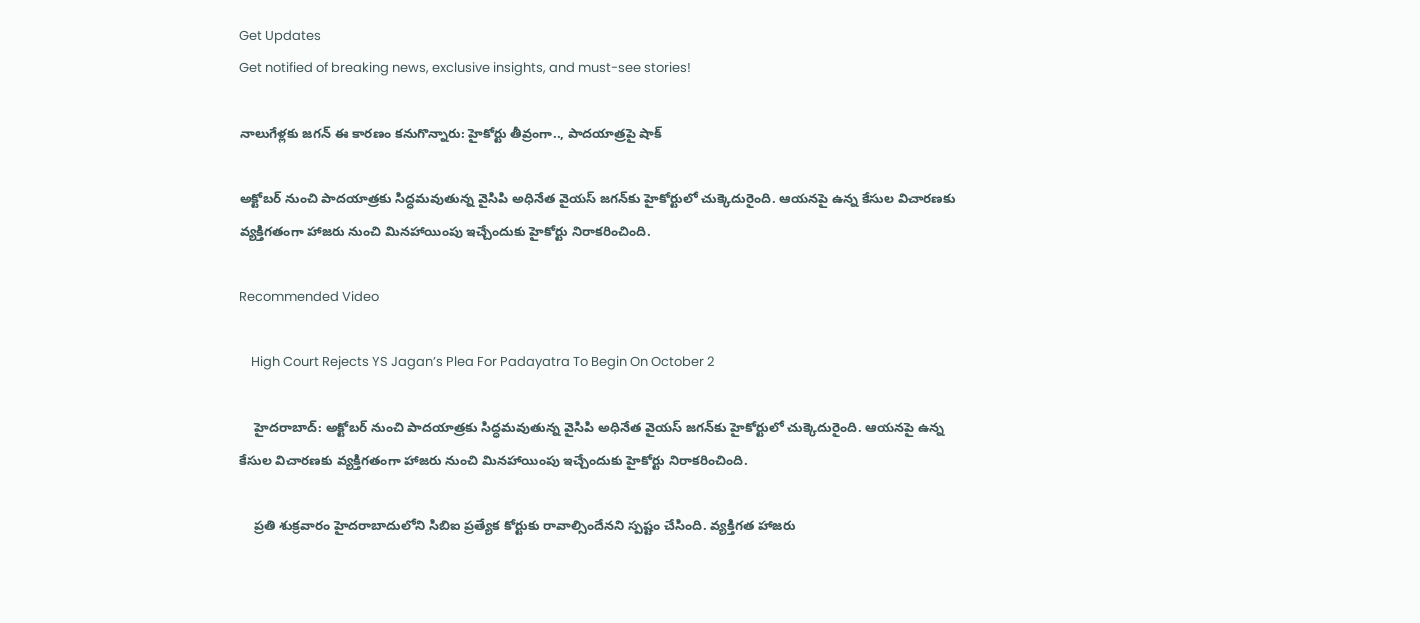Get Updates
Get notified of breaking news, exclusive insights, and must-see stories!

నాలుగేళ్లకు జగన్ ఈ కారణం కనుగొన్నారు: హైకోర్టు తీవ్రంగా.., పాదయాత్రపై షాక్

అక్టోబర్ నుంచి పాదయాత్రకు సిద్ధమవుతున్న వైసిపి అధినేత వైయస్ జగన్‌కు హైకోర్టులో చుక్కెదురైంది. ఆయనపై ఉన్న కేసుల విచారణకు వ్యక్తిగతంగా హాజరు నుంచి మినహాయింపు ఇచ్చేందుకు హైకోర్టు నిరాకరించింది.

Recommended Video

    High Court Rejects YS Jagan’s Plea For Padayatra To Begin On October 2

    హైదరాబాద్: అక్టోబర్ నుంచి పాదయాత్రకు సిద్ధమవుతున్న వైసిపి అధినేత వైయస్ జగన్‌కు హైకోర్టులో చుక్కెదురైంది. ఆయనపై ఉన్న కేసుల విచారణకు వ్యక్తిగతంగా హాజరు నుంచి మినహాయింపు ఇచ్చేందుకు హైకోర్టు నిరాకరించింది.

    ప్రతి శుక్రవారం హైదరాబాదులోని సిబిఐ ప్రత్యేక కోర్టుకు రావాల్సిందేనని స్పష్టం చేసింది. వ్యక్తిగత హాజరు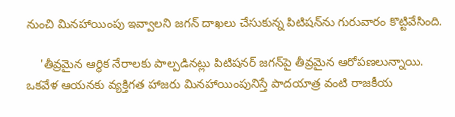నుంచి మినహాయింపు ఇవ్వాలని జగన్ దాఖలు చేసుకున్న పిటిషన్‌ను గురువారం కొట్టివేసింది.

    'తీవ్రమైన ఆర్థిక నేరాలకు పాల్పడినట్లు పిటిషనర్‌ జగన్‌పై తీవ్రమైన ఆరోపణలున్నాయి. ఒకవేళ ఆయనకు వ్యక్తిగత హాజరు మినహాయింపునిస్తే పాదయాత్ర వంటి రాజకీయ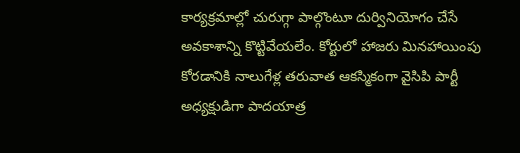కార్యక్రమాల్లో చురుగ్గా పాల్గొంటూ దుర్వినియోగం చేసే అవకాశాన్ని కొట్టివేయలేం. కోర్టులో హాజరు మినహాయింపు కోరడానికి నాలుగేళ్ల తరువాత ఆకస్మికంగా వైసిపి పార్టీ అధ్యక్షుడిగా పాదయాత్ర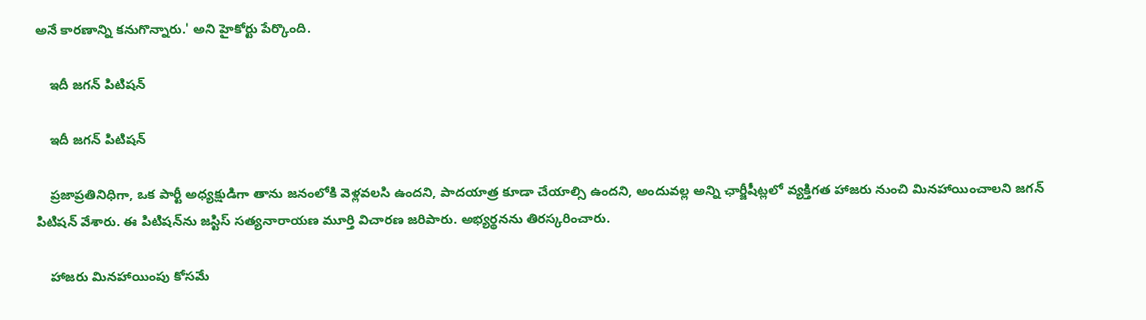అనే కారణాన్ని కనుగొన్నారు.' అని హైకోర్టు పేర్కొంది.

    ఇదీ జగన్ పిటిషన్

    ఇదీ జగన్ పిటిషన్

    ప్రజాప్రతినిధిగా, ఒక పార్టీ అధ్యక్షుడిగా తాను జనంలోకి వెళ్లవలసి ఉందని, పాదయాత్ర కూడా చేయాల్సి ఉందని, అందువల్ల అన్ని ఛార్జీషీట్లలో వ్యక్తిగత హాజరు నుంచి మినహాయించాలని జగన్ పిటిషన్ వేశారు. ఈ పిటిషన్‌ను జస్టిస్ సత్యనారాయణ మూర్తి విచారణ జరిపారు. అభ్యర్థనను తిరస్కరించారు.

    హాజరు మినహాయింపు కోసమే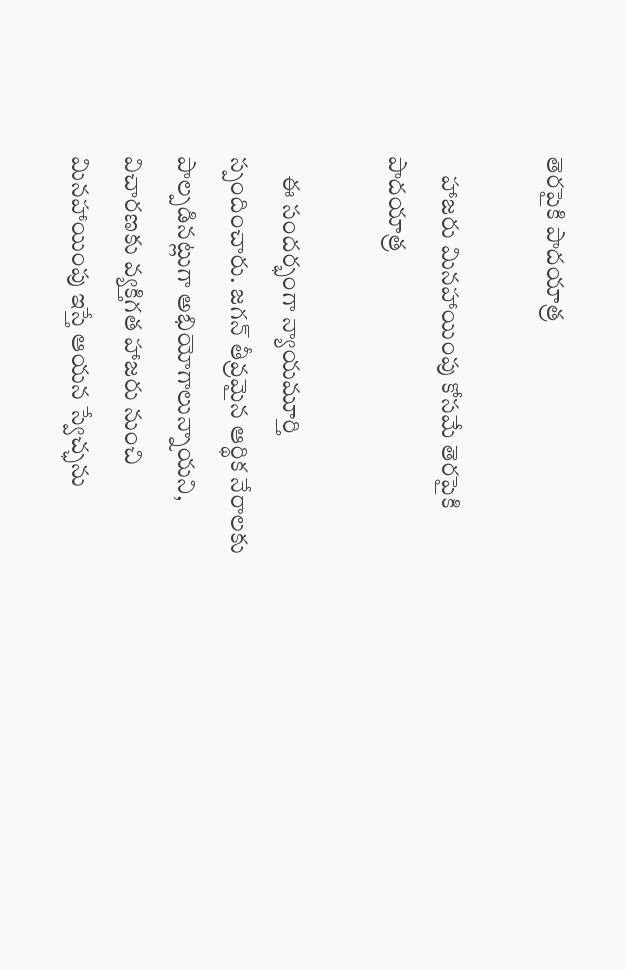తెరపైకి పాదయాత్ర

    హాజరు మినహాయింపు కోసమే తెరపైకి పాదయాత్ర

    ఈ సందర్భంగా న్యాయమూర్తి స్పందించారు. జగన్‌ తీవ్రమైన ఆర్థిక నేరాలకు పాల్పడినట్లుగా అభియోగాలున్నాయని, విచారణకు వ్యక్తిగత హాజరు నుంచి మినహాయింపు ఇస్తే ఆయన స్వేచ్ఛను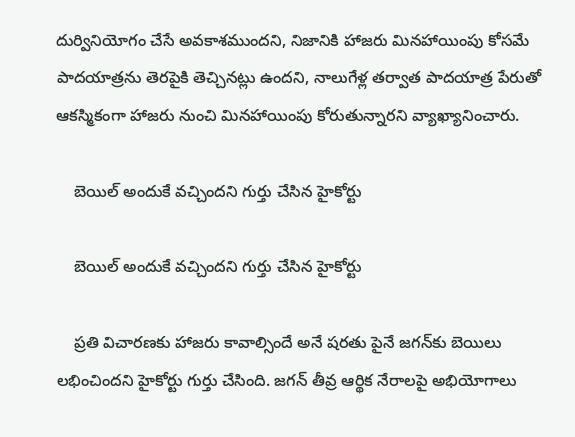దుర్వినియోగం చేసే అవకాశముందని, నిజానికి హాజరు మినహాయింపు కోసమే పాదయాత్రను తెరపైకి తెచ్చినట్లు ఉందని, నాలుగేళ్ల తర్వాత పాదయాత్ర పేరుతో ఆకస్మికంగా హాజరు నుంచి మినహాయింపు కోరుతున్నారని వ్యాఖ్యానించారు.

    బెయిల్ అందుకే వచ్చిందని గుర్తు చేసిన హైకోర్టు

    బెయిల్ అందుకే వచ్చిందని గుర్తు చేసిన హైకోర్టు

    ప్రతి విచారణకు హాజరు కావాల్సిందే అనే షరతు పైనే జగన్‌కు బెయిలు లభించిందని హైకోర్టు గుర్తు చేసింది. జగన్‌ తీవ్ర ఆర్థిక నేరాలపై అభియోగాలు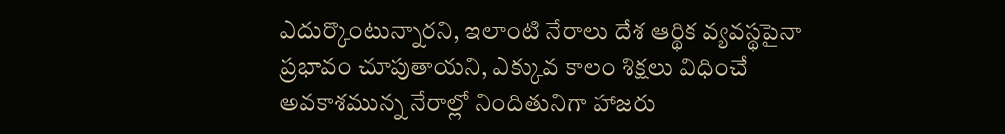ఎదుర్కొంటున్నారని, ఇలాంటి నేరాలు దేశ ఆర్థిక వ్యవస్థపైనా ప్రభావం చూపుతాయని, ఎక్కువ కాలం శిక్షలు విధించే అవకాశమున్న నేరాల్లో నిందితునిగా హాజరు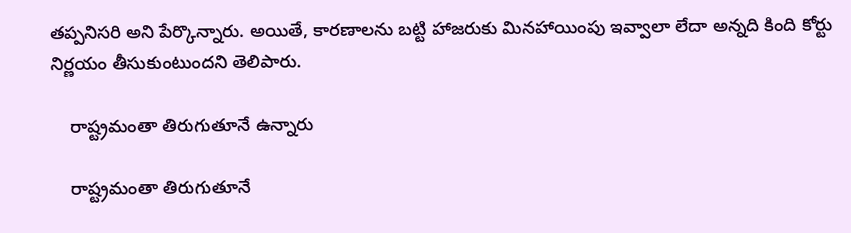తప్పనిసరి అని పేర్కొన్నారు. అయితే, కారణాలను బట్టి హాజరుకు మినహాయింపు ఇవ్వాలా లేదా అన్నది కింది కోర్టు నిర్ణయం తీసుకుంటుందని తెలిపారు.

    రాష్ట్రమంతా తిరుగుతూనే ఉన్నారు

    రాష్ట్రమంతా తిరుగుతూనే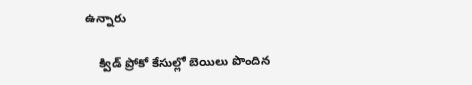ఉన్నారు

    క్విడ్ ప్రోకో కేసుల్లో బెయిలు పొందిన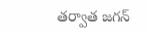తర్వాత జగన్‌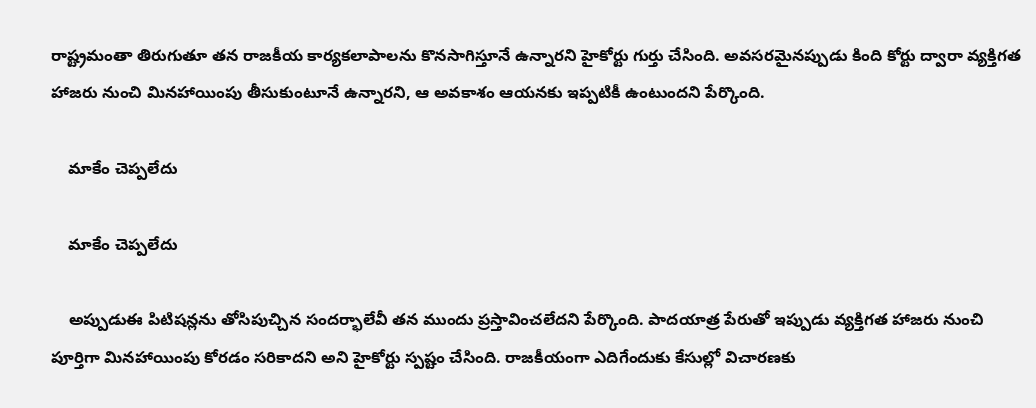రాష్ట్రమంతా తిరుగుతూ తన రాజకీయ కార్యకలాపాలను కొనసాగిస్తూనే ఉన్నారని హైకోర్టు గుర్తు చేసింది. అవసరమైనప్పుడు కింది కోర్టు ద్వారా వ్యక్తిగత హాజరు నుంచి మినహాయింపు తీసుకుంటూనే ఉన్నారని, ఆ అవకాశం ఆయనకు ఇప్పటికీ ఉంటుందని పేర్కొంది.

    మాకేం చెప్పలేదు

    మాకేం చెప్పలేదు

    అప్పుడుఈ పిటిషన్లను తోసిపుచ్చిన సందర్భాలేవీ తన ముందు ప్రస్తావించలేదని పేర్కొంది. పాదయాత్ర పేరుతో ఇప్పుడు వ్యక్తిగత హాజరు నుంచి పూర్తిగా మినహాయింపు కోరడం సరికాదని అని హైకోర్టు స్పష్టం చేసింది. రాజకీయంగా ఎదిగేందుకు కేసుల్లో విచారణకు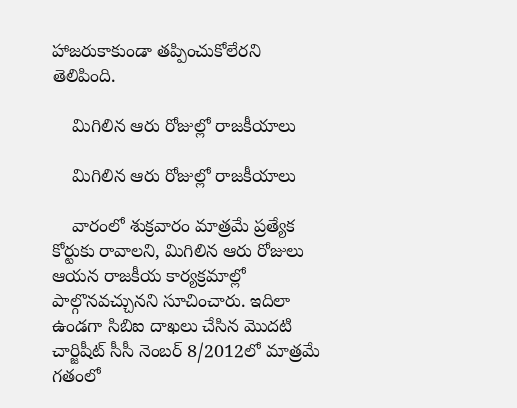హాజరుకాకుండా తప్పించుకోలేరని తెలిపింది.

    మిగిలిన ఆరు రోజుల్లో రాజకీయాలు

    మిగిలిన ఆరు రోజుల్లో రాజకీయాలు

    వారంలో శుక్రవారం మాత్రమే ప్రత్యేక కోర్టుకు రావాలని, మిగిలిన ఆరు రోజులు ఆయన రాజకీయ కార్యక్రమాల్లో పాల్గొనవచ్చునని సూచించారు. ఇదిలా ఉండగా సిబిఐ దాఖలు చేసిన మొదటి చార్జిషీట్‌ సీసీ నెంబర్‌ 8/2012లో మాత్రమే గతంలో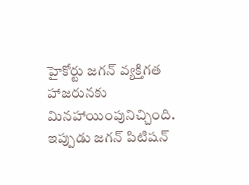హైకోర్టు జగన్‌ వ్యక్తిగత హాజరునకు మినహాయింపునిచ్చింది. ఇప్పుడు జగన్ పిటిషన్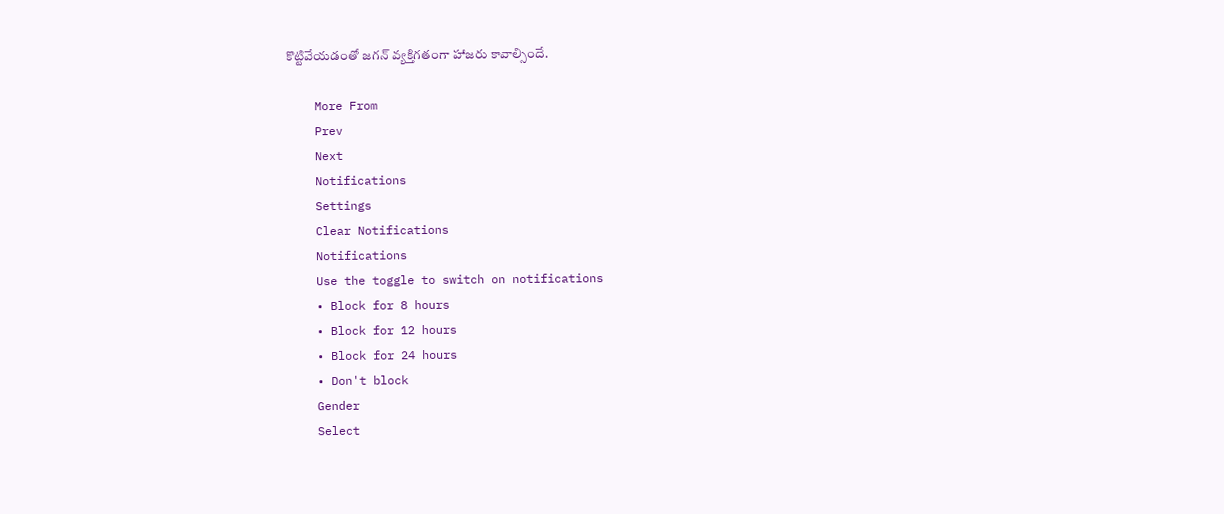కొట్టివేయడంతో జగన్ వ్యక్తిగతంగా హాజరు కావాల్సిందే.

    More From
    Prev
    Next
    Notifications
    Settings
    Clear Notifications
    Notifications
    Use the toggle to switch on notifications
    • Block for 8 hours
    • Block for 12 hours
    • Block for 24 hours
    • Don't block
    Gender
    Select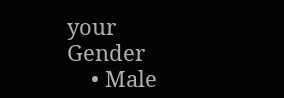your Gender
    • Male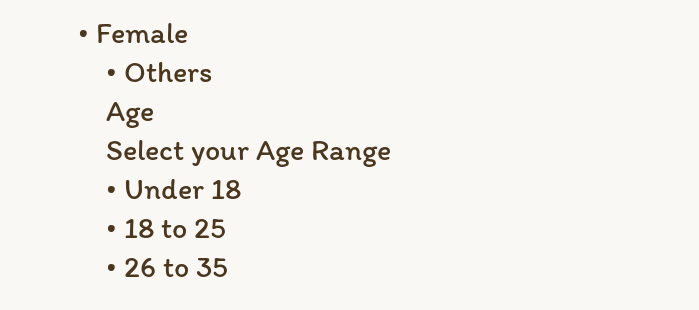• Female
    • Others
    Age
    Select your Age Range
    • Under 18
    • 18 to 25
    • 26 to 35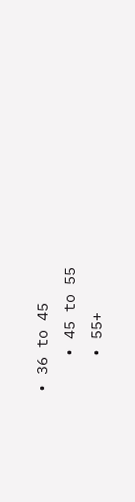• 36 to 45
    • 45 to 55
    • 55+